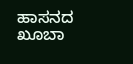ಹಾಸನದ ಖೂಬಾ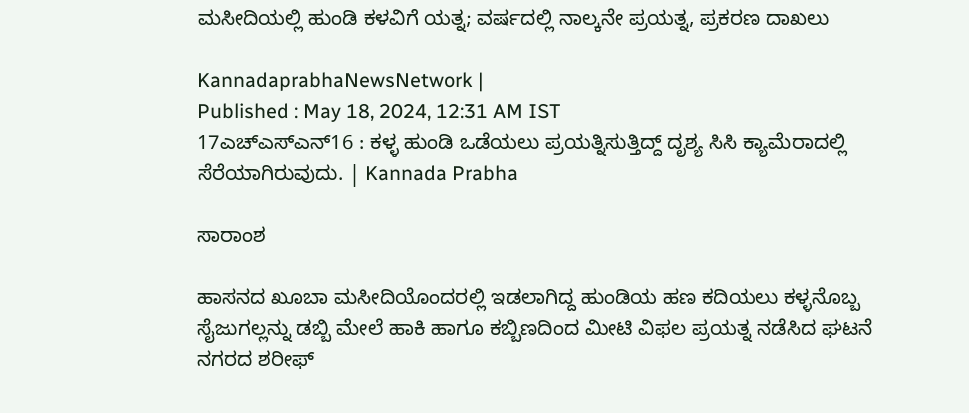ಮಸೀದಿಯಲ್ಲಿ ಹುಂಡಿ ಕಳವಿಗೆ ಯತ್ನ; ವರ್ಷದಲ್ಲಿ ನಾಲ್ಕನೇ ಪ್ರಯತ್ನ, ಪ್ರಕರಣ ದಾಖಲು

KannadaprabhaNewsNetwork |
Published : May 18, 2024, 12:31 AM IST
17ಎಚ್ಎಸ್ಎನ್16 : ಕಳ್ಳ ಹುಂಡಿ ಒಡೆಯಲು ಪ್ರಯತ್ನಿಸುತ್ತಿದ್ದ್ ದೃಶ್ಯ ಸಿಸಿ ಕ್ಯಾಮೆರಾದಲ್ಲಿ ಸೆರೆಯಾಗಿರುವುದು. | Kannada Prabha

ಸಾರಾಂಶ

ಹಾಸನದ ಖೂಬಾ ಮಸೀದಿಯೊಂದರಲ್ಲಿ ಇಡಲಾಗಿದ್ದ ಹುಂಡಿಯ ಹಣ ಕದಿಯಲು ಕಳ್ಳನೊಬ್ಬ ಸೈಜುಗಲ್ಲನ್ನು ಡಬ್ಬಿ ಮೇಲೆ ಹಾಕಿ ಹಾಗೂ ಕಬ್ಬಿಣದಿಂದ ಮೀಟಿ ವಿಫಲ ಪ್ರಯತ್ನ ನಡೆಸಿದ ಘಟನೆ ನಗರದ ಶರೀಫ್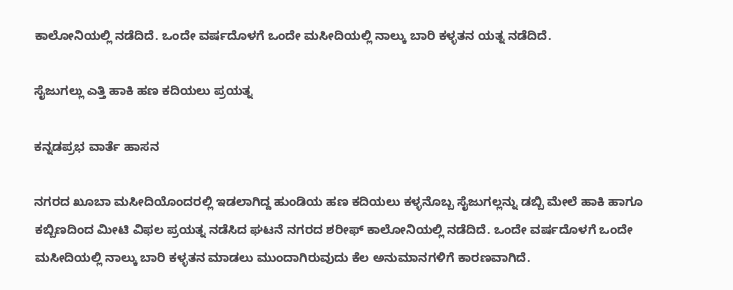ಕಾಲೋನಿಯಲ್ಲಿ ನಡೆದಿದೆ. ಒಂದೇ ವರ್ಷದೊಳಗೆ ಒಂದೇ ಮಸೀದಿಯಲ್ಲಿ ನಾಲ್ಕು ಬಾರಿ ಕಳ್ಳತನ ಯತ್ನ ನಡೆದಿದೆ.

ಸೈಜುಗಲ್ಲು ಎತ್ತಿ ಹಾಕಿ ಹಣ ಕದಿಯಲು ಪ್ರಯತ್ನ

ಕನ್ನಡಪ್ರಭ ವಾರ್ತೆ ಹಾಸನ

ನಗರದ ಖೂಬಾ ಮಸೀದಿಯೊಂದರಲ್ಲಿ ಇಡಲಾಗಿದ್ದ ಹುಂಡಿಯ ಹಣ ಕದಿಯಲು ಕಳ್ಳನೊಬ್ಬ ಸೈಜುಗಲ್ಲನ್ನು ಡಬ್ಬಿ ಮೇಲೆ ಹಾಕಿ ಹಾಗೂ ಕಬ್ಬಿಣದಿಂದ ಮೀಟಿ ವಿಫಲ ಪ್ರಯತ್ನ ನಡೆಸಿದ ಘಟನೆ ನಗರದ ಶರೀಫ್ ಕಾಲೋನಿಯಲ್ಲಿ ನಡೆದಿದೆ. ಒಂದೇ ವರ್ಷದೊಳಗೆ ಒಂದೇ ಮಸೀದಿಯಲ್ಲಿ ನಾಲ್ಕು ಬಾರಿ ಕಳ್ಳತನ ಮಾಡಲು ಮುಂದಾಗಿರುವುದು ಕೆಲ ಅನುಮಾನಗಳಿಗೆ ಕಾರಣವಾಗಿದೆ.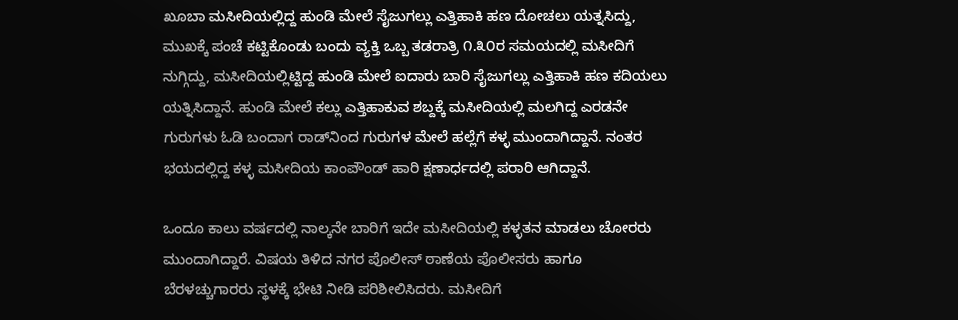ಖೂಬಾ ಮಸೀದಿಯಲ್ಲಿದ್ದ ಹುಂಡಿ ಮೇಲೆ ಸೈಜುಗಲ್ಲು ಎತ್ತಿಹಾಕಿ ಹಣ ದೋಚಲು ಯತ್ನಸಿದ್ದು, ಮುಖಕ್ಕೆ ಪಂಚೆ ಕಟ್ಟಿಕೊಂಡು ಬಂದು ವ್ಯಕ್ತಿ ಒಬ್ಬ ತಡರಾತ್ರಿ ೧.೩೦ರ ಸಮಯದಲ್ಲಿ ಮಸೀದಿಗೆ ನುಗ್ಗಿದ್ದು, ಮಸೀದಿಯಲ್ಲಿಟ್ಟಿದ್ದ ಹುಂಡಿ ಮೇಲೆ ಐದಾರು ಬಾರಿ ಸೈಜುಗಲ್ಲು ಎತ್ತಿಹಾಕಿ ಹಣ ಕದಿಯಲು ಯತ್ನಿಸಿದ್ದಾನೆ. ಹುಂಡಿ ಮೇಲೆ ಕಲ್ಲು ಎತ್ತಿಹಾಕುವ ಶಬ್ದಕ್ಕೆ ಮಸೀದಿಯಲ್ಲಿ ಮಲಗಿದ್ದ ಎರಡನೇ ಗುರುಗಳು ಓಡಿ ಬಂದಾಗ ರಾಡ್‌ನಿಂದ ಗುರುಗಳ ಮೇಲೆ ಹಲ್ಲೆಗೆ ಕಳ್ಳ ಮುಂದಾಗಿದ್ದಾನೆ. ನಂತರ ಭಯದಲ್ಲಿದ್ದ ಕಳ್ಳ ಮಸೀದಿಯ ಕಾಂಪೌಂಡ್ ಹಾರಿ ಕ್ಷಣಾರ್ಧದಲ್ಲಿ ಪರಾರಿ ಆಗಿದ್ದಾನೆ.

ಒಂದೂ ಕಾಲು ವರ್ಷದಲ್ಲಿ ನಾಲ್ಕನೇ ಬಾರಿಗೆ ಇದೇ ಮಸೀದಿಯಲ್ಲಿ ಕಳ್ಳತನ ಮಾಡಲು ಚೋರರು ಮುಂದಾಗಿದ್ದಾರೆ. ವಿಷಯ ತಿಳಿದ ನಗರ ಪೊಲೀಸ್‌ ಠಾಣೆಯ ಪೊಲೀಸರು ಹಾಗೂ ಬೆರಳಚ್ಚುಗಾರರು ಸ್ಥಳಕ್ಕೆ ಭೇಟಿ ನೀಡಿ ಪರಿಶೀಲಿಸಿದರು. ಮಸೀದಿಗೆ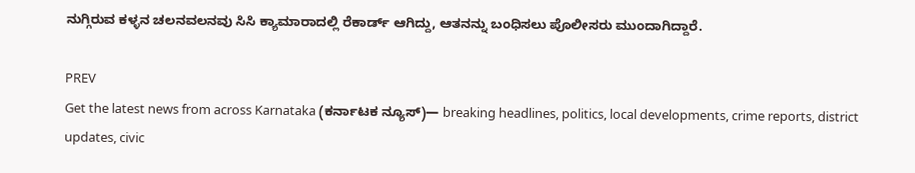ನುಗ್ಗಿರುವ ಕಳ್ಳನ ಚಲನವಲನವು ಸಿಸಿ ಕ್ಯಾಮಾರಾದಲ್ಲಿ ರೆಕಾರ್ಡ್ ಆಗಿದ್ದು, ಆತನನ್ನು ಬಂಧಿಸಲು ಪೊಲೀಸರು ಮುಂದಾಗಿದ್ದಾರೆ.

PREV
Get the latest news from across Karnataka (ಕರ್ನಾಟಕ ನ್ಯೂಸ್)— breaking headlines, politics, local developments, crime reports, district updates, civic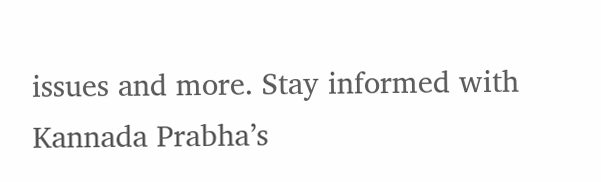issues and more. Stay informed with Kannada Prabha’s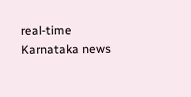real‑time Karnataka news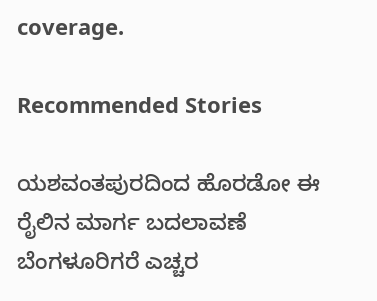coverage.

Recommended Stories

ಯಶವಂತಪುರದಿಂದ ಹೊರಡೋ ಈ ರೈಲಿನ ಮಾರ್ಗ ಬದಲಾವಣೆ
ಬೆಂಗಳೂರಿಗರೆ ಎಚ್ಚರ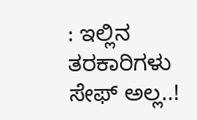: ಇಲ್ಲಿನ ತರಕಾರಿಗಳು ಸೇಫ್ ಅಲ್ಲ..!